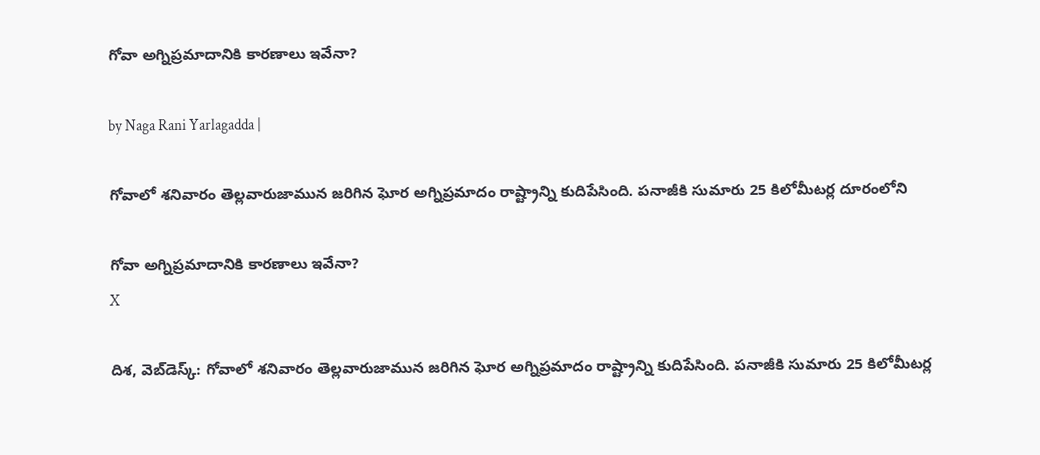గోవా అగ్నిప్రమాదానికి కారణాలు ఇవేనా?

by Naga Rani Yarlagadda |

గోవాలో శనివారం తెల్లవారుజామున జరిగిన ఘోర అగ్నిప్రమాదం రాష్ట్రాన్ని కుదిపేసింది. పనాజీకి సుమారు 25 కిలోమీటర్ల దూరంలోని

గోవా అగ్నిప్రమాదానికి కారణాలు ఇవేనా?
X

దిశ, వెబ్‌డెస్క్: గోవాలో శనివారం తెల్లవారుజామున జరిగిన ఘోర అగ్నిప్రమాదం రాష్ట్రాన్ని కుదిపేసింది. పనాజీకి సుమారు 25 కిలోమీటర్ల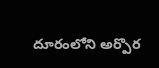దూరంలోని అర్పొర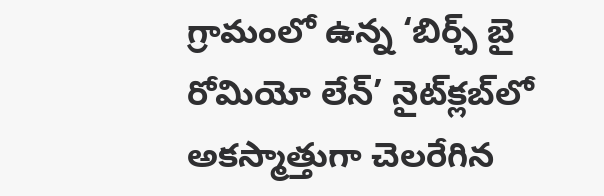గ్రామంలో ఉన్న ‘బిర్చ్ బై రోమియో లేన్’ నైట్‌క్లబ్‌లో అకస్మాత్తుగా చెలరేగిన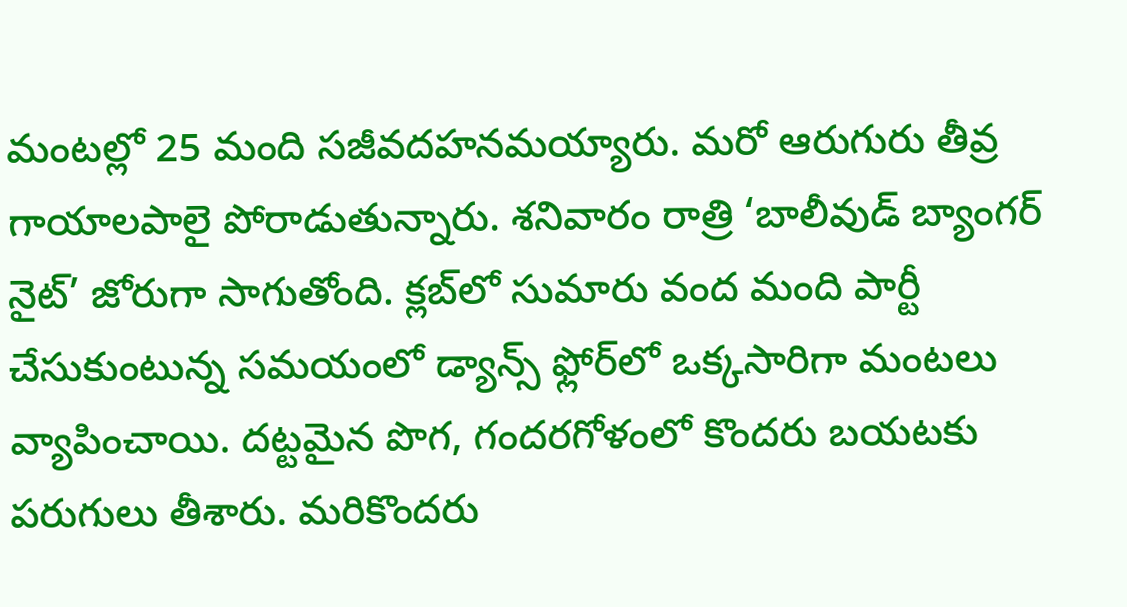మంటల్లో 25 మంది సజీవదహనమయ్యారు. మరో ఆరుగురు తీవ్ర గాయాలపాలై పోరాడుతున్నారు. శనివారం రాత్రి ‘బాలీవుడ్ బ్యాంగర్ నైట్’ జోరుగా సాగుతోంది. క్లబ్‌లో సుమారు వంద మంది పార్టీ చేసుకుంటున్న సమయంలో డ్యాన్స్ ఫ్లోర్‌లో ఒక్కసారిగా మంటలు వ్యాపించాయి. దట్టమైన పొగ, గందరగోళంలో కొందరు బయటకు పరుగులు తీశారు. మరికొందరు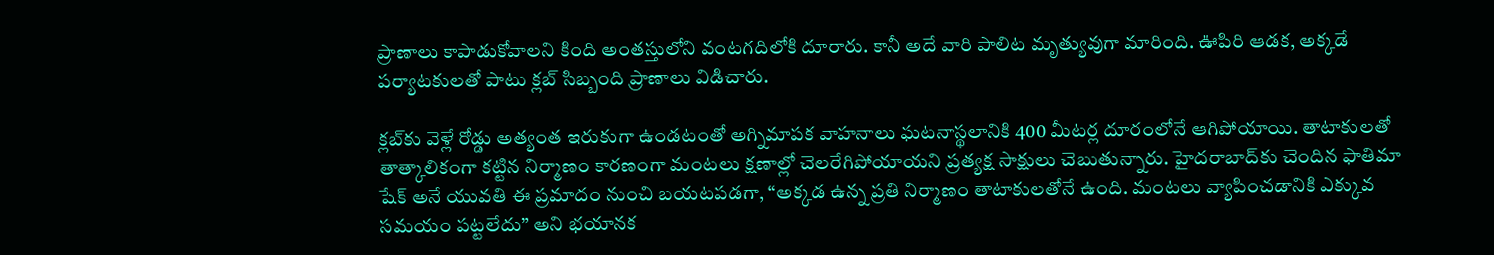ప్రాణాలు కాపాడుకోవాలని కింది అంతస్తులోని వంటగదిలోకి దూరారు. కానీ అదే వారి పాలిట మృత్యువుగా మారింది. ఊపిరి ఆడక, అక్కడే పర్యాటకులతో పాటు క్లబ్ సిబ్బంది ప్రాణాలు విడిచారు.

క్లబ్‌కు వెళ్లే రోడ్డు అత్యంత ఇరుకుగా ఉండటంతో అగ్నిమాపక వాహనాలు ఘటనాస్థలానికి 400 మీటర్ల దూరంలోనే ఆగిపోయాయి. తాటాకులతో తాత్కాలికంగా కట్టిన నిర్మాణం కారణంగా మంటలు క్షణాల్లో చెలరేగిపోయాయని ప్రత్యక్ష సాక్షులు చెబుతున్నారు. హైదరాబాద్‌కు చెందిన ఫాతిమా షేక్ అనే యువతి ఈ ప్రమాదం నుంచి బయటపడగా, “అక్కడ ఉన్న ప్రతి నిర్మాణం తాటాకులతోనే ఉంది. మంటలు వ్యాపించడానికి ఎక్కువ సమయం పట్టలేదు” అని భయానక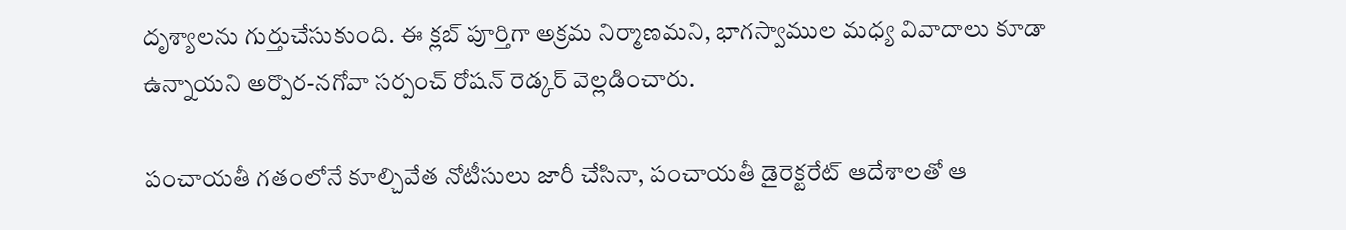దృశ్యాలను గుర్తుచేసుకుంది. ఈ క్లబ్ పూర్తిగా అక్రమ నిర్మాణమని, భాగస్వాముల మధ్య వివాదాలు కూడా ఉన్నాయని అర్పొర-నగోవా సర్పంచ్ రోషన్ రెడ్కర్ వెల్లడించారు.

పంచాయతీ గతంలోనే కూల్చివేత నోటీసులు జారీ చేసినా, పంచాయతీ డైరెక్టరేట్ ఆదేశాలతో ఆ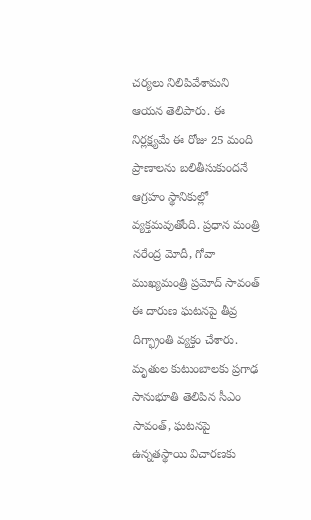చర్యలు నిలిపివేశామని ఆయన తెలిపారు. ఈ నిర్లక్ష్యమే ఈ రోజు 25 మంది ప్రాణాలను బలితీసుకుందనే ఆగ్రహం స్థానికుల్లో వ్యక్తమవుతోంది. ప్రధాన మంత్రి నరేంద్ర మోదీ, గోవా ముఖ్యమంత్రి ప్రమోద్ సావంత్ ఈ దారుణ ఘటనపై తీవ్ర దిగ్భ్రాంతి వ్యక్తం చేశారు. మృతుల కుటుంబాలకు ప్రగాఢ సానుభూతి తెలిపిన సీఎం సావంత్, ఘటనపై ఉన్నతస్థాయి విచారణకు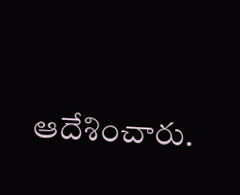ఆదేశించారు.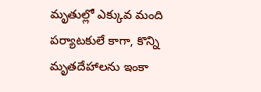మృతుల్లో ఎక్కువ మంది పర్యాటకులే కాగా, కొన్ని మృతదేహాలను ఇంకా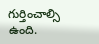గుర్తించాల్సి ఉంది.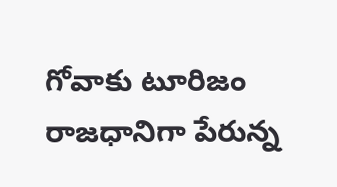గోవాకు టూరిజం రాజధానిగా పేరున్న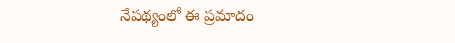నేపథ్యంలో ఈ ప్రమాదం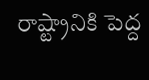రాష్ట్రానికి పెద్ద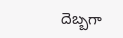దెబ్బగా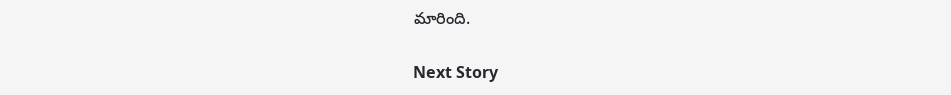మారింది.

Next Story